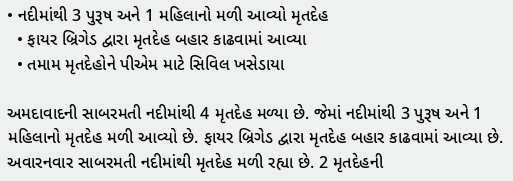• નદીમાંથી 3 પુરૂષ અને 1 મહિલાનો મળી આવ્યો મૃતદેહ
  • ફાયર બ્રિગેડ દ્વારા મૃતદેહ બહાર કાઢવામાં આવ્યા
  • તમામ મૃતદેહોને પીએમ માટે સિવિલ ખસેડાયા

અમદાવાદની સાબરમતી નદીમાંથી 4 મૃતદેહ મળ્યા છે. જેમાં નદીમાંથી 3 પુરૂષ અને 1 મહિલાનો મૃતદેહ મળી આવ્યો છે. ફાયર બ્રિગેડ દ્વારા મૃતદેહ બહાર કાઢવામાં આવ્યા છે. અવારનવાર સાબરમતી નદીમાંથી મૃતદેહ મળી રહ્યા છે. 2 મૃતદેહની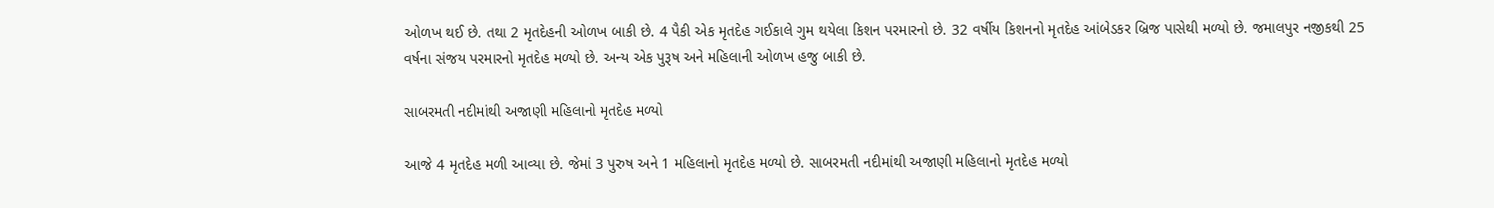ઓળખ થઈ છે. તથા 2 મૃતદેહની ઓળખ બાકી છે. 4 પૈકી એક મૃતદેહ ગઈકાલે ગુમ થયેલા કિશન પરમારનો છે. 32 વર્ષીય કિશનનો મૃતદેહ આંબેડકર બ્રિજ પાસેથી મળ્યો છે. જમાલપુર નજીકથી 25 વર્ષના સંજય પરમારનો મૃતદેહ મળ્યો છે. અન્ય એક પુરૂષ અને મહિલાની ઓળખ હજુ બાકી છે.

સાબરમતી નદીમાંથી અજાણી મહિલાનો મૃતદેહ મળ્યો

આજે 4 મૃતદેહ મળી આવ્યા છે. જેમાં 3 પુરુષ અને 1 મહિલાનો મૃતદેહ મળ્યો છે. સાબરમતી નદીમાંથી અજાણી મહિલાનો મૃતદેહ મળ્યો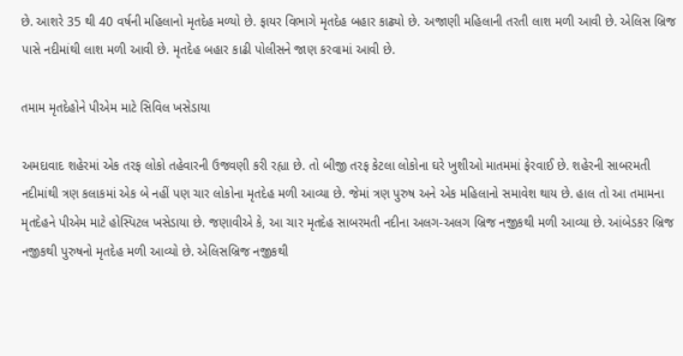છે. આશરે 35 થી 40 વર્ષની મહિલાનો મૃતદેહ મળ્યો છે. ફાયર વિભાગે મૃતદેહ બહાર કાઢ્યો છે. અજાણી મહિલાની તરતી લાશ મળી આવી છે. એલિસ બ્રિજ પાસે નદીમાંથી લાશ મળી આવી છે. મૃતદેહ બહાર કાઢી પોલીસને જાણ કરવામાં આવી છે.

તમામ મૃતદેહોને પીએમ માટે સિવિલ ખસેડાયા

અમદાવાદ શહેરમાં એક તરફ લોકો તહેવારની ઉજવણી કરી રહ્યા છે. તો બીજી તરફ કેટલા લોકોના ઘરે ખુશીઓ માતમમાં ફેરવાઈ છે. શહેરની સાબરમતી નદીમાંથી ત્રણ કલાકમાં એક બે નહીં પણ ચાર લોકોના મૃતદેહ મળી આવ્યા છે. જેમાં ત્રણ પુરુષ અને એક મહિલાનો સમાવેશ થાય છે. હાલ તો આ તમામના મૃતદેહને પીએમ માટે હોસ્પિટલ ખસેડાયા છે. જણાવીએ કે, આ ચાર મૃતદેહ સાબરમતી નદીના અલગ-અલગ બ્રિજ નજીકથી મળી આવ્યા છે. આંબેડકર બ્રિજ નજીકથી પુરુષનો મૃતદેહ મળી આવ્યો છે. એલિસબ્રિજ નજીકથી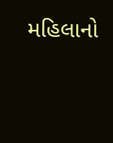મહિલાનો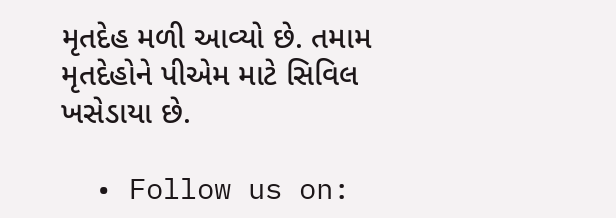મૃતદેહ મળી આવ્યો છે. તમામ મૃતદેહોને પીએમ માટે સિવિલ ખસેડાયા છે.

  • Follow us on: